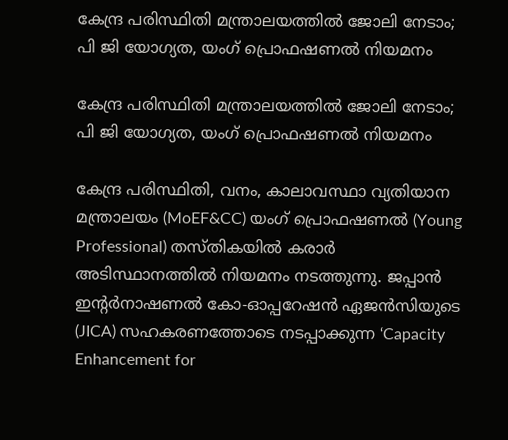കേന്ദ്ര പരിസ്ഥിതി മന്ത്രാലയത്തിൽ ജോലി നേടാം; പി ജി യോഗ്യത, യംഗ് പ്രൊഫഷണൽ നിയമനം

കേന്ദ്ര പരിസ്ഥിതി മന്ത്രാലയത്തിൽ ജോലി നേടാം; പി ജി യോഗ്യത, യംഗ് പ്രൊഫഷണൽ നിയമനം

കേന്ദ്ര പരിസ്ഥിതി, വനം, കാലാവസ്ഥാ വ്യതിയാന മന്ത്രാലയം (MoEF&CC) യംഗ് പ്രൊഫഷണൽ (Young Professional) തസ്തികയിൽ കരാർ അടിസ്ഥാനത്തിൽ നിയമനം നടത്തുന്നു. ജപ്പാൻ ഇന്റർനാഷണൽ കോ-ഓപ്പറേഷൻ ഏജൻസിയുടെ (JICA) സഹകരണത്തോടെ നടപ്പാക്കുന്ന ‘Capacity Enhancement for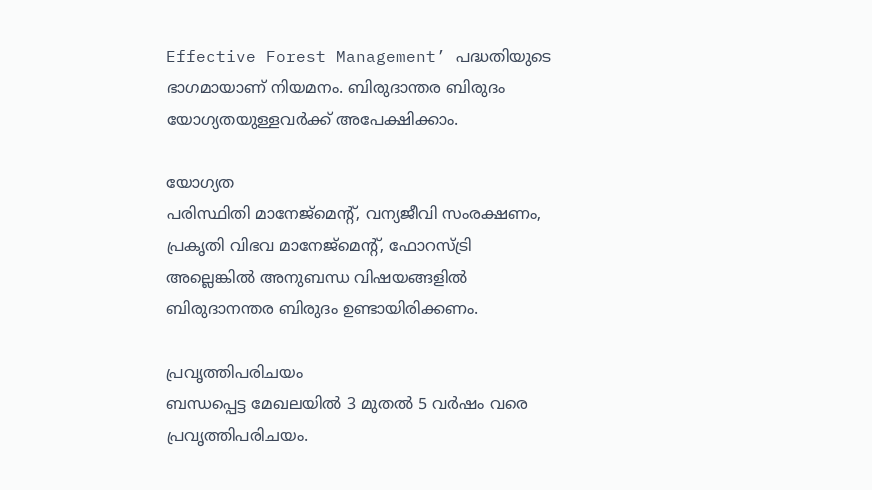Effective Forest Management’ പദ്ധതിയുടെ ഭാഗമായാണ് നിയമനം. ബിരുദാന്തര ബിരുദം യോഗ്യതയുള്ളവർക്ക് അപേക്ഷിക്കാം.

യോഗ്യത
പരിസ്ഥിതി മാനേജ്മെന്റ്, വന്യജീവി സംരക്ഷണം, പ്രകൃതി വിഭവ മാനേജ്മെന്റ്, ഫോറസ്ട്രി അല്ലെങ്കിൽ അനുബന്ധ വിഷയങ്ങളിൽ ബിരുദാനന്തര ബിരുദം ഉണ്ടായിരിക്കണം.

പ്രവൃത്തിപരിചയം
ബന്ധപ്പെട്ട മേഖലയിൽ 3 മുതൽ 5 വർഷം വരെ പ്രവൃത്തിപരിചയം.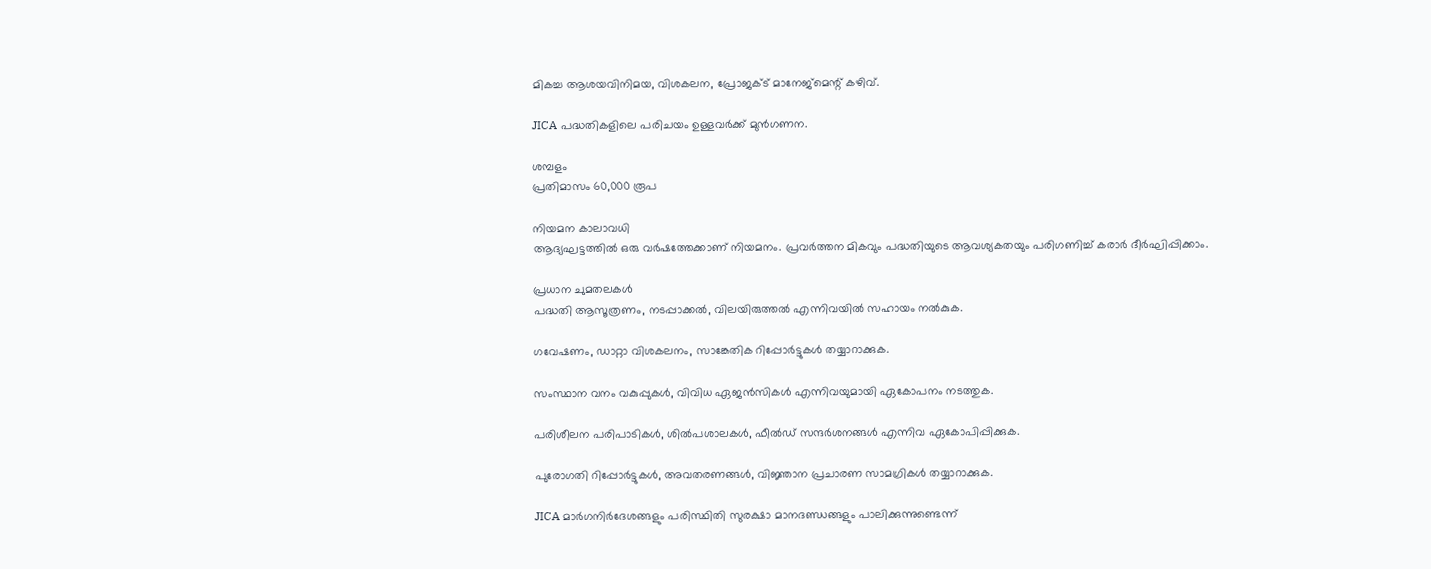മികച്ച ആശയവിനിമയ, വിശകലന, പ്രോജക്ട് മാനേജ്മെന്റ് കഴിവ്.

JICA പദ്ധതികളിലെ പരിചയം ഉള്ളവർക്ക് മുൻഗണന.

ശമ്പളം
പ്രതിമാസം 60,000 രൂപ

നിയമന കാലാവധി
ആദ്യഘട്ടത്തിൽ ഒരു വർഷത്തേക്കാണ് നിയമനം. പ്രവർത്തന മികവും പദ്ധതിയുടെ ആവശ്യകതയും പരിഗണിച്ച് കരാർ ദീർഘിപ്പിക്കാം.

പ്രധാന ചുമതലകൾ
പദ്ധതി ആസൂത്രണം, നടപ്പാക്കൽ, വിലയിരുത്തൽ എന്നിവയിൽ സഹായം നൽകുക.

ഗവേഷണം, ഡാറ്റാ വിശകലനം, സാങ്കേതിക റിപ്പോർട്ടുകൾ തയ്യാറാക്കുക.

സംസ്ഥാന വനം വകുപ്പുകൾ, വിവിധ ഏജൻസികൾ എന്നിവയുമായി ഏകോപനം നടത്തുക.

പരിശീലന പരിപാടികൾ, ശിൽപശാലകൾ, ഫീൽഡ് സന്ദർശനങ്ങൾ എന്നിവ ഏകോപിപ്പിക്കുക.

പുരോഗതി റിപ്പോർട്ടുകൾ, അവതരണങ്ങൾ, വിജ്ഞാന പ്രചാരണ സാമഗ്രികൾ തയ്യാറാക്കുക.

JICA മാർഗനിർദേശങ്ങളും പരിസ്ഥിതി സുരക്ഷാ മാനദണ്ഡങ്ങളും പാലിക്കുന്നുണ്ടെന്ന്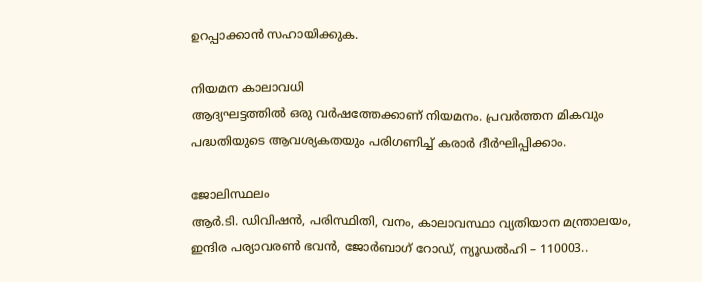ഉറപ്പാക്കാൻ സഹായിക്കുക.

നിയമന കാലാവധി
ആദ്യഘട്ടത്തിൽ ഒരു വർഷത്തേക്കാണ് നിയമനം. പ്രവർത്തന മികവും പദ്ധതിയുടെ ആവശ്യകതയും പരിഗണിച്ച് കരാർ ദീർഘിപ്പിക്കാം.

ജോലിസ്ഥലം
ആർ.ടി. ഡിവിഷൻ, പരിസ്ഥിതി, വനം, കാലാവസ്ഥാ വ്യതിയാന മന്ത്രാലയം, ഇന്ദിര പര്യാവരൺ ഭവൻ, ജോർബാഗ് റോഡ്, ന്യൂഡൽഹി – 110003..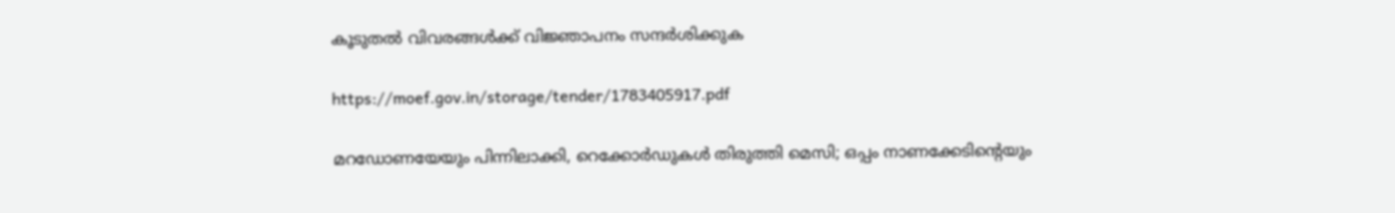കൂടുതൽ വിവരങ്ങൾക്ക് വിജ്ഞാപനം സന്ദർശിക്കുക

https://moef.gov.in/storage/tender/1783405917.pdf

മറഡോണയേയും പിന്നിലാക്കി, റെക്കോര്‍ഡുകള്‍ തിരുത്തി മെസി; ഒപ്പം നാണക്കേടിന്റെയും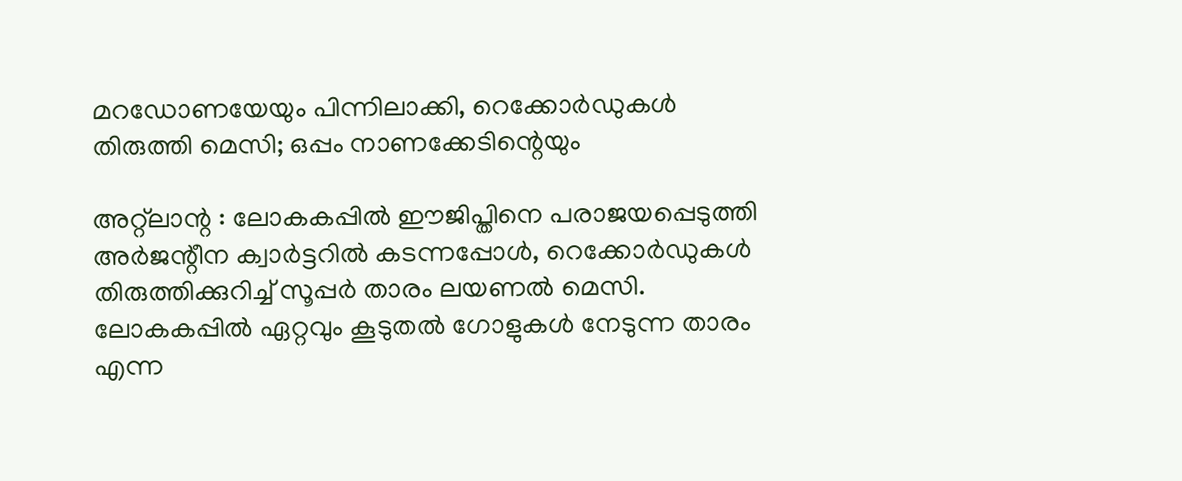മറഡോണയേയും പിന്നിലാക്കി, റെക്കോര്‍ഡുകള്‍ തിരുത്തി മെസി; ഒപ്പം നാണക്കേടിന്റെയും

അറ്റ്‌ലാന്റ : ലോകകപ്പില്‍ ഈജിപ്തിനെ പരാജയപ്പെടുത്തി അര്‍ജന്റീന ക്വാര്‍ട്ടറില്‍ കടന്നപ്പോള്‍, റെക്കോര്‍ഡുകള്‍ തിരുത്തിക്കുറിച്ച് സൂപ്പര്‍ താരം ലയണല്‍ മെസി. ലോകകപ്പില്‍ ഏറ്റവും കൂടുതല്‍ ഗോളുകള്‍ നേടുന്ന താരം എന്ന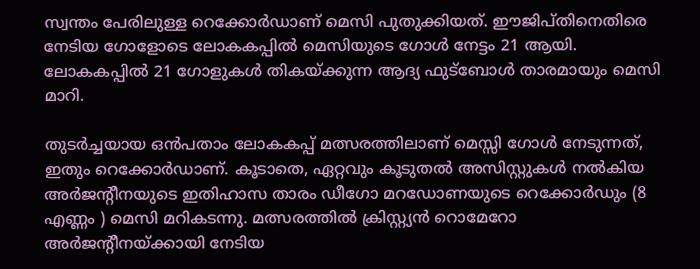സ്വന്തം പേരിലുള്ള റെക്കോര്‍ഡാണ് മെസി പുതുക്കിയത്. ഈജിപ്തിനെതിരെ നേടിയ ഗോളോടെ ലോകകപ്പില്‍ മെസിയുടെ ഗോള്‍ നേട്ടം 21 ആയി. ലോകകപ്പില്‍ 21 ഗോളുകള്‍ തികയ്ക്കുന്ന ആദ്യ ഫുട്‌ബോള്‍ താരമായും മെസി മാറി.

തുടര്‍ച്ചയായ ഒന്‍പതാം ലോകകപ്പ് മത്സരത്തിലാണ് മെസ്സി ഗോള്‍ നേടുന്നത്, ഇതും റെക്കോര്‍ഡാണ്. കൂടാതെ, ഏറ്റവും കൂടുതല്‍ അസിസ്റ്റുകള്‍ നല്‍കിയ അര്‍ജന്റീനയുടെ ഇതിഹാസ താരം ഡീഗോ മറഡോണയുടെ റെക്കോര്‍ഡും (8 എണ്ണം ) മെസി മറികടന്നു. മത്സരത്തില്‍ ക്രിസ്റ്റ്യന്‍ റൊമേറോ അര്‍ജന്റീനയ്ക്കായി നേടിയ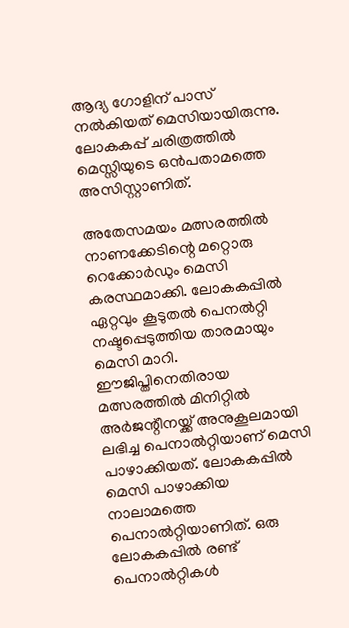ആദ്യ ഗോളിന് പാസ് നല്‍കിയത് മെസിയായിരുന്നു. ലോകകപ്പ് ചരിത്രത്തില്‍ മെസ്സിയുടെ ഒന്‍പതാമത്തെ അസിസ്റ്റാണിത്.

അതേസമയം മത്സരത്തില്‍ നാണക്കേടിന്റെ മറ്റൊരു റെക്കോര്‍ഡും മെസി കരസ്ഥമാക്കി. ലോകകപ്പില്‍ ഏറ്റവും കൂടുതല്‍ പെനല്‍റ്റി നഷ്ടപ്പെടുത്തിയ താരമായും മെസി മാറി. ഈജിപ്തിനെതിരായ മത്സരത്തില്‍ മിനിറ്റില്‍ അര്‍ജന്റീനയ്ക്ക് അനുകൂലമായി ലഭിച്ച പെനാല്‍റ്റിയാണ് മെസി പാഴാക്കിയത്. ലോകകപ്പില്‍ മെസി പാഴാക്കിയ നാലാമത്തെ പെനാല്‍റ്റിയാണിത്. ഒരു ലോകകപ്പില്‍ രണ്ട് പെനാല്‍റ്റികള്‍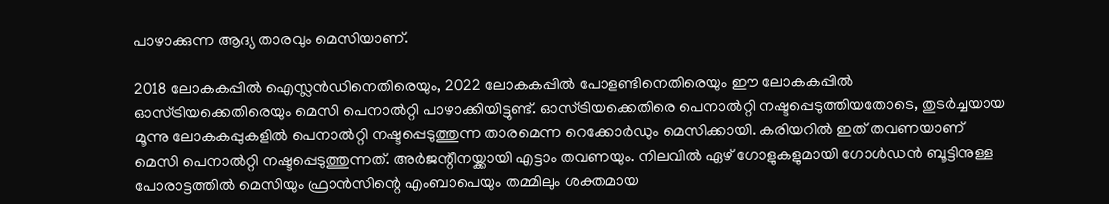പാഴാക്കുന്ന ആദ്യ താരവും മെസിയാണ്.

2018 ലോകകപ്പില്‍ ഐസ്ലന്‍ഡിനെതിരെയും, 2022 ലോകകപ്പില്‍ പോളണ്ടിനെതിരെയും ഈ ലോകകപ്പില്‍ ഓസ്ട്രിയക്കെതിരെയും മെസി പെനാല്‍റ്റി പാഴാക്കിയിട്ടുണ്ട്. ഓസ്ട്രിയക്കെതിരെ പെനാല്‍റ്റി നഷ്ടപ്പെടുത്തിയതോടെ, തുടര്‍ച്ചയായ മൂന്നു ലോകകപ്പുകളില്‍ പെനാല്‍റ്റി നഷ്ടപ്പെടുത്തുന്ന താരമെന്ന റെക്കോര്‍ഡും മെസിക്കായി. കരിയറില്‍ ഇത് തവണയാണ് മെസി പെനാല്‍റ്റി നഷ്ടപ്പെടുത്തുന്നത്. അര്‍ജന്റീനയ്ക്കായി എട്ടാം തവണയും. നിലവില്‍ ഏഴ് ഗോളുകളുമായി ഗോള്‍ഡന്‍ ബൂട്ടിനുള്ള പോരാട്ടത്തില്‍ മെസിയും ഫ്രാന്‍സിന്റെ എംബാപെയും തമ്മിലും ശക്തമായ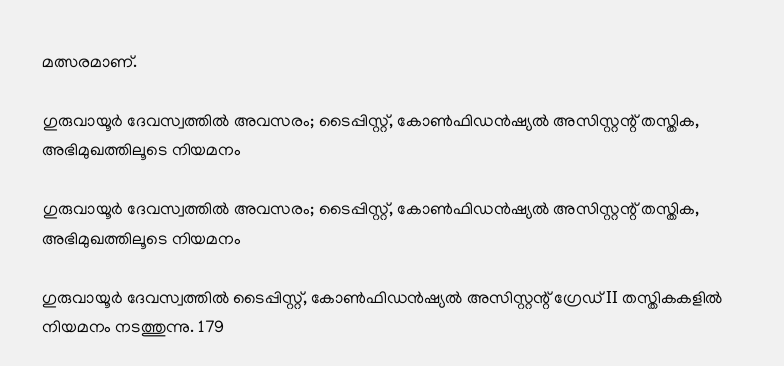മത്സരമാണ്.

ഗുരുവായൂർ ദേവസ്വത്തിൽ അവസരം; ടൈപ്പിസ്റ്റ്, കോൺഫിഡൻഷ്യൽ അസിസ്റ്റന്റ് തസ്തിക, അഭിമുഖത്തിലൂടെ നിയമനം

ഗുരുവായൂർ ദേവസ്വത്തിൽ അവസരം; ടൈപ്പിസ്റ്റ്, കോൺഫിഡൻഷ്യൽ അസിസ്റ്റന്റ് തസ്തിക, അഭിമുഖത്തിലൂടെ നിയമനം

ഗുരുവായൂർ ദേവസ്വത്തിൽ ടൈപ്പിസ്റ്റ്, കോൺഫിഡൻഷ്യൽ അസിസ്റ്റന്റ് ഗ്രേഡ് II തസ്തികകളിൽ നിയമനം നടത്തുന്നു. 179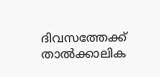ദിവസത്തേക്ക് താൽക്കാലിക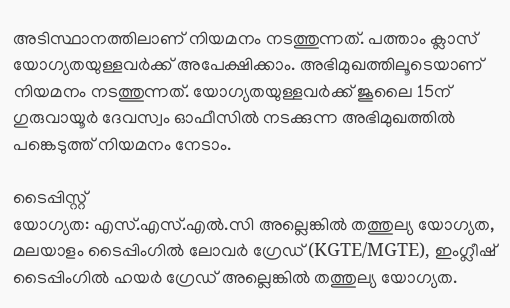അടിസ്ഥാനത്തിലാണ് നിയമനം നടത്തുന്നത്. പത്താം ക്ലാസ് യോഗ്യതയുള്ളവർക്ക് അപേക്ഷിക്കാം. അഭിമുഖത്തിലൂടെയാണ് നിയമനം നടത്തുന്നത്. യോഗ്യതയുള്ളവർക്ക് ജൂലൈ 15ന് ഗുരുവായൂർ ദേവസ്വം ഓഫീസിൽ നടക്കുന്ന അഭിമുഖത്തിൽ പങ്കെടുത്ത് നിയമനം നേടാം.

ടൈപ്പിസ്റ്റ്
യോഗ്യത: എസ്.എസ്.എൽ.സി അല്ലെങ്കിൽ തത്തുല്യ യോഗ്യത, മലയാളം ടൈപ്പിംഗിൽ ലോവർ ഗ്രേഡ് (KGTE/MGTE), ഇംഗ്ലീഷ് ടൈപ്പിംഗിൽ ഹയർ ഗ്രേഡ് അല്ലെങ്കിൽ തത്തുല്യ യോഗ്യത.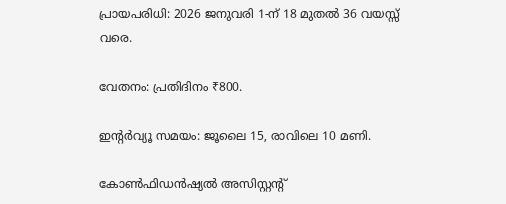പ്രായപരിധി: 2026 ജനുവരി 1-ന് 18 മുതൽ 36 വയസ്സ് വരെ.

വേതനം: പ്രതിദിനം ₹800.

ഇന്റർവ്യൂ സമയം: ജൂലൈ 15, രാവിലെ 10 മണി.

കോൺഫിഡൻഷ്യൽ അസിസ്റ്റന്റ്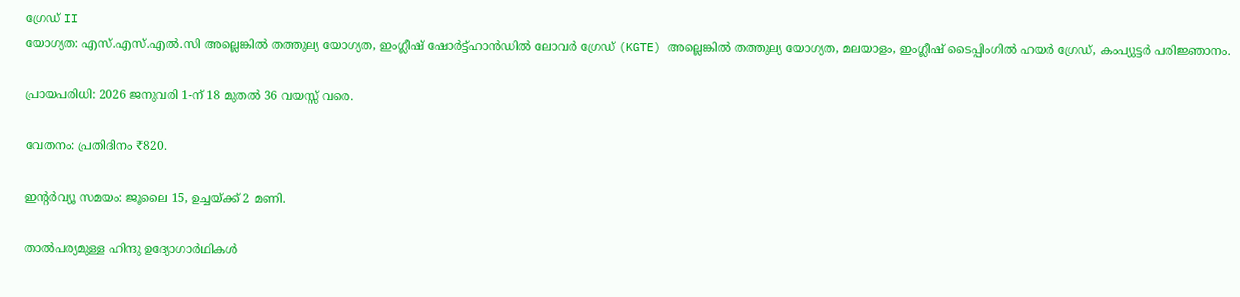ഗ്രേഡ് II
യോഗ്യത: എസ്.എസ്.എൽ.സി അല്ലെങ്കിൽ തത്തുല്യ യോഗ്യത, ഇംഗ്ലീഷ് ഷോർട്ട്‌ഹാൻഡിൽ ലോവർ ഗ്രേഡ് (KGTE) അല്ലെങ്കിൽ തത്തുല്യ യോഗ്യത, മലയാളം, ഇംഗ്ലീഷ് ടൈപ്പിംഗിൽ ഹയർ ഗ്രേഡ്, കംപ്യുട്ടർ പരിജ്ഞാനം.

പ്രായപരിധി: 2026 ജനുവരി 1-ന് 18 മുതൽ 36 വയസ്സ് വരെ.

വേതനം: പ്രതിദിനം ₹820.

ഇന്റർവ്യൂ സമയം: ജൂലൈ 15, ഉച്ചയ്ക്ക് 2 മണി.

താൽപര്യമുള്ള ഹിന്ദു ഉദ്യോഗാർഥികൾ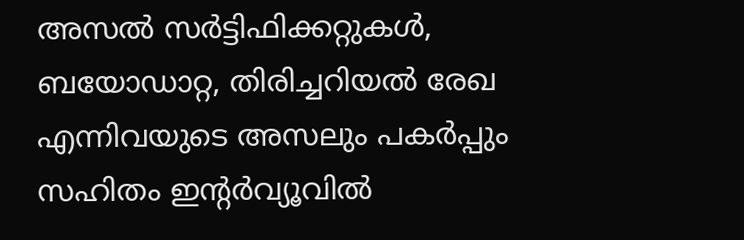അസൽ സർട്ടിഫിക്കറ്റുകൾ, ബയോഡാറ്റ, തിരിച്ചറിയൽ രേഖ എന്നിവയുടെ അസലും പകർപ്പും സഹിതം ഇന്റർവ്യൂവിൽ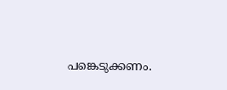പങ്കെടുക്കണം.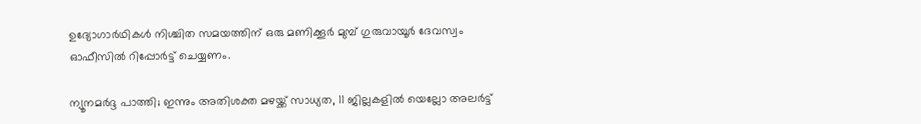ഉദ്യോഗാർഥികൾ നിശ്ചിത സമയത്തിന് ഒരു മണിക്കൂർ മുമ്പ് ഗുരുവായൂർ ദേവസ്വം ഓഫീസിൽ റിപ്പോർട്ട് ചെയ്യണം.

ന്യൂനമര്‍ദ്ദ പാത്തി; ഇന്നും അതിശക്ത മഴയ്ക്ക് സാധ്യത, 11 ജില്ലകളില്‍ യെല്ലോ അലര്‍ട്ട്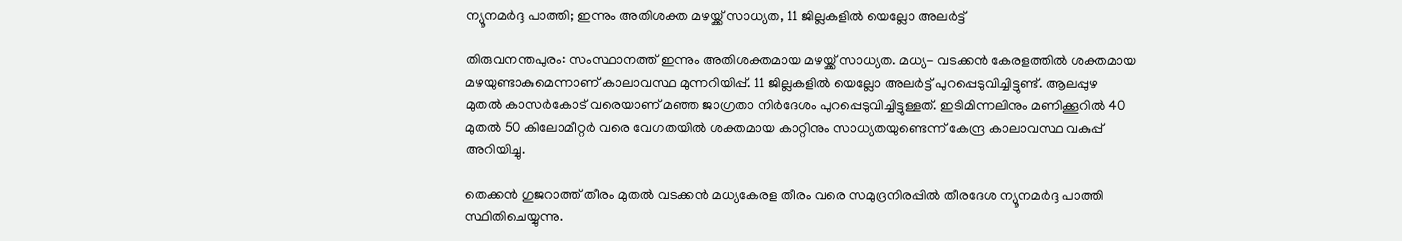ന്യൂനമര്‍ദ്ദ പാത്തി; ഇന്നും അതിശക്ത മഴയ്ക്ക് സാധ്യത, 11 ജില്ലകളില്‍ യെല്ലോ അലര്‍ട്ട്

തിരുവനന്തപുരം: സംസ്ഥാനത്ത് ഇന്നും അതിശക്തമായ മഴയ്ക്ക് സാധ്യത. മധ്യ- വടക്കന്‍ കേരളത്തില്‍ ശക്തമായ മഴയുണ്ടാകുമെന്നാണ് കാലാവസ്ഥ മുന്നറിയിപ്പ്. 11 ജില്ലകളില്‍ യെല്ലോ അലര്‍ട്ട് പുറപ്പെടുവിച്ചിട്ടുണ്ട്. ആലപ്പുഴ മുതല്‍ കാസര്‍കോട് വരെയാണ് മഞ്ഞ ജാഗ്രതാ നിര്‍ദേശം പുറപ്പെടുവിച്ചിട്ടുള്ളത്. ഇടിമിന്നലിനും മണിക്കൂറില്‍ 40 മുതല്‍ 50 കിലോമീറ്റര്‍ വരെ വേഗതയില്‍ ശക്തമായ കാറ്റിനും സാധ്യതയുണ്ടെന്ന് കേന്ദ്ര കാലാവസ്ഥ വകുപ്പ് അറിയിച്ചു.

തെക്കന്‍ ഗുജറാത്ത് തീരം മുതല്‍ വടക്കന്‍ മധ്യകേരള തീരം വരെ സമുദ്രനിരപ്പില്‍ തീരദേശ ന്യൂനമര്‍ദ്ദ പാത്തി സ്ഥിതിചെയ്യുന്നു.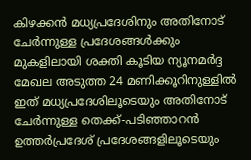കിഴക്കന്‍ മധ്യപ്രദേശിനും അതിനോട് ചേര്‍ന്നുള്ള പ്രദേശങ്ങള്‍ക്കും മുകളിലായി ശക്തി കൂടിയ ന്യൂനമര്‍ദ്ദ മേഖല അടുത്ത 24 മണിക്കൂറിനുള്ളില്‍ ഇത് മധ്യപ്രദേശിലൂടെയും അതിനോട് ചേര്‍ന്നുള്ള തെക്ക്-പടിഞ്ഞാറന്‍ ഉത്തര്‍പ്രദേശ് പ്രദേശങ്ങളിലൂടെയും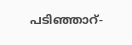പടിഞ്ഞാറ്-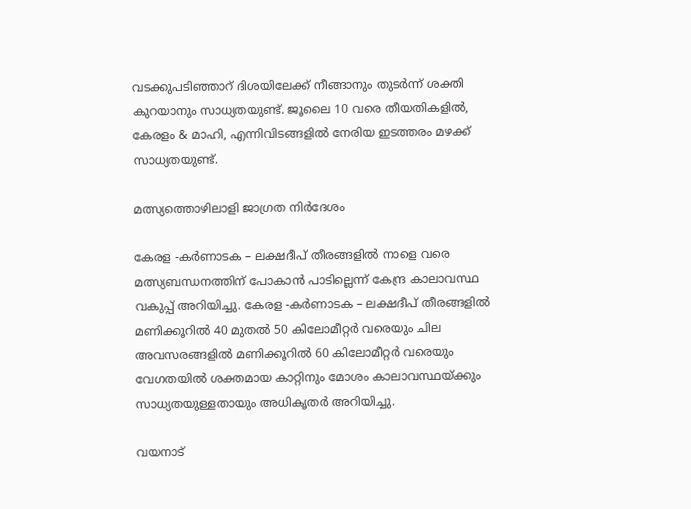വടക്കുപടിഞ്ഞാറ് ദിശയിലേക്ക് നീങ്ങാനും തുടര്‍ന്ന് ശക്തി കുറയാനും സാധ്യതയുണ്ട്. ജൂലൈ 10 വരെ തീയതികളില്‍, കേരളം & മാഹി, എന്നിവിടങ്ങളില്‍ നേരിയ ഇടത്തരം മഴക്ക് സാധ്യതയുണ്ട്.

മത്സ്യത്തൊഴിലാളി ജാഗ്രത നിര്‍ദേശം

കേരള -കര്‍ണാടക – ലക്ഷദീപ് തീരങ്ങളില്‍ നാളെ വരെ മത്സ്യബന്ധനത്തിന് പോകാന്‍ പാടില്ലെന്ന് കേന്ദ്ര കാലാവസ്ഥ വകുപ്പ് അറിയിച്ചു. കേരള -കര്‍ണാടക – ലക്ഷദീപ് തീരങ്ങളില്‍ മണിക്കൂറില്‍ 40 മുതല്‍ 50 കിലോമീറ്റര്‍ വരെയും ചില അവസരങ്ങളില്‍ മണിക്കൂറില്‍ 60 കിലോമീറ്റര്‍ വരെയും വേഗതയില്‍ ശക്തമായ കാറ്റിനും മോശം കാലാവസ്ഥയ്ക്കും സാധ്യതയുള്ളതായും അധികൃതര്‍ അറിയിച്ചു.

വയനാട്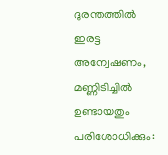ദുരന്തത്തില്‍ ഇരട്ട അന്വേഷണം, മണ്ണിടിച്ചിൽ ഉണ്ടായതും പരിശോധിക്കും: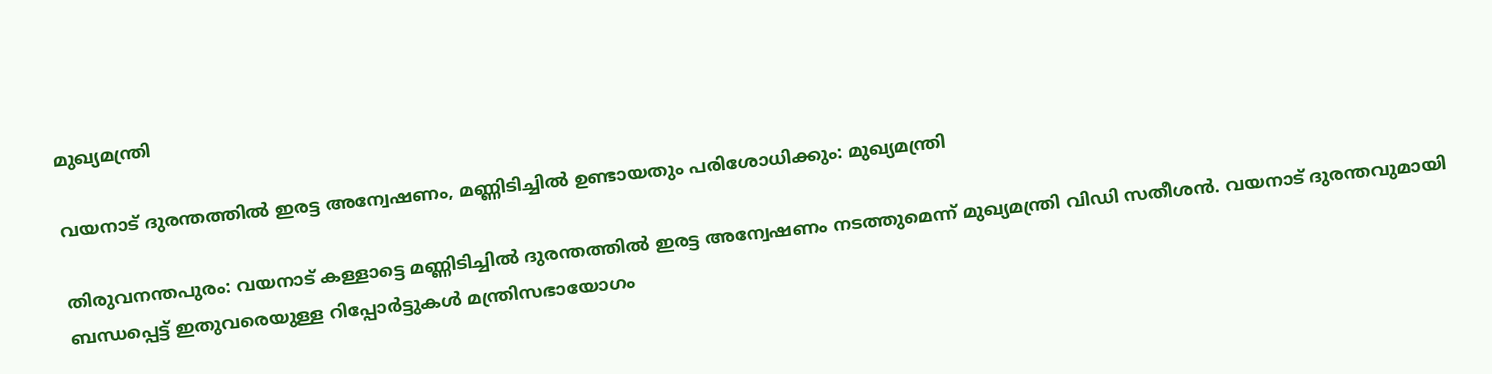മുഖ്യമന്ത്രി

വയനാട് ദുരന്തത്തില്‍ ഇരട്ട അന്വേഷണം, മണ്ണിടിച്ചിൽ ഉണ്ടായതും പരിശോധിക്കും: മുഖ്യമന്ത്രി

തിരുവനന്തപുരം: വയനാട് കള്ളാട്ടെ മണ്ണിടിച്ചില്‍ ദുരന്തത്തില്‍ ഇരട്ട അന്വേഷണം നടത്തുമെന്ന് മുഖ്യമന്ത്രി വിഡി സതീശന്‍. വയനാട് ദുരന്തവുമായി ബന്ധപ്പെട്ട് ഇതുവരെയുള്ള റിപ്പോര്‍ട്ടുകള്‍ മന്ത്രിസഭായോഗം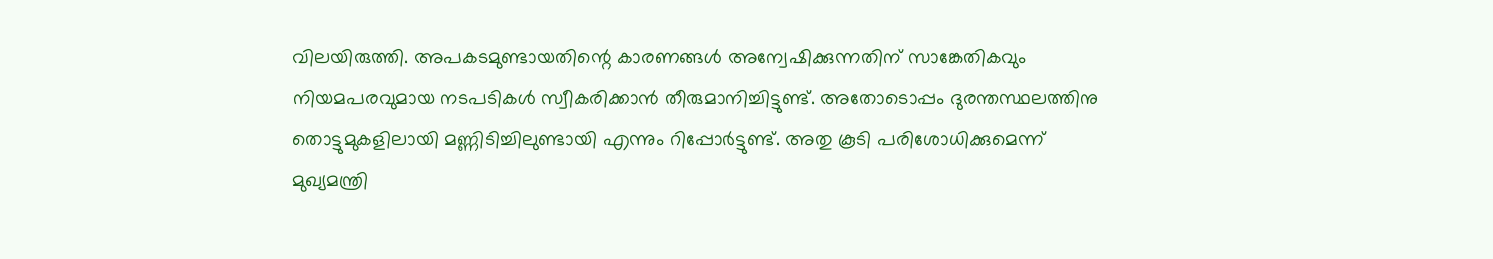വിലയിരുത്തി. അപകടമുണ്ടായതിന്റെ കാരണങ്ങള്‍ അന്വേഷിക്കുന്നതിന് സാങ്കേതികവും നിയമപരവുമായ നടപടികള്‍ സ്വീകരിക്കാന്‍ തീരുമാനിച്ചിട്ടുണ്ട്. അതോടൊപ്പം ദുരന്തസ്ഥലത്തിനു തൊട്ടുമുകളിലായി മണ്ണിടിച്ചിലുണ്ടായി എന്നും റിപ്പോര്‍ട്ടുണ്ട്. അതു കൂടി പരിശോധിക്കുമെന്ന് മുഖ്യമന്ത്രി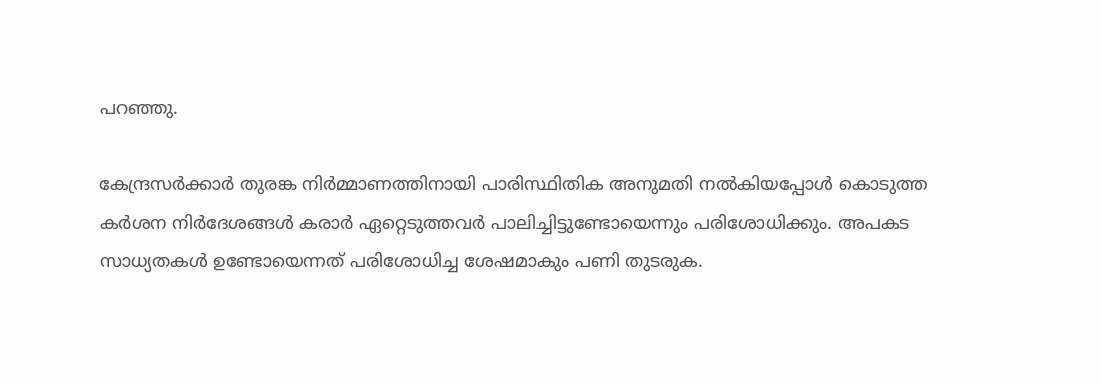പറഞ്ഞു.

കേന്ദ്രസര്‍ക്കാര്‍ തുരങ്ക നിര്‍മ്മാണത്തിനായി പാരിസ്ഥിതിക അനുമതി നല്‍കിയപ്പോള്‍ കൊടുത്ത കര്‍ശന നിര്‍ദേശങ്ങള്‍ കരാര്‍ ഏറ്റെടുത്തവര്‍ പാലിച്ചിട്ടുണ്ടോയെന്നും പരിശോധിക്കും. അപകട സാധ്യതകള്‍ ഉണ്ടോയെന്നത് പരിശോധിച്ച ശേഷമാകും പണി തുടരുക.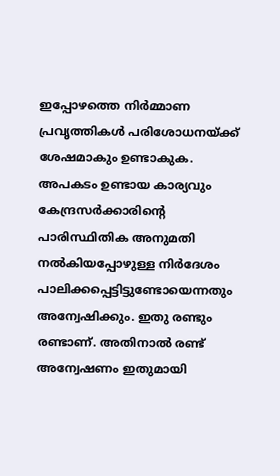ഇപ്പോഴത്തെ നിര്‍മ്മാണ പ്രവൃത്തികള്‍ പരിശോധനയ്ക്ക് ശേഷമാകും ഉണ്ടാകുക. അപകടം ഉണ്ടായ കാര്യവും കേന്ദ്രസര്‍ക്കാരിന്റെ പാരിസ്ഥിതിക അനുമതി നല്‍കിയപ്പോഴുള്ള നിര്‍ദേശം പാലിക്കപ്പെട്ടിട്ടുണ്ടോയെന്നതും അന്വേഷിക്കും. ഇതു രണ്ടും രണ്ടാണ്. അതിനാല്‍ രണ്ട് അന്വേഷണം ഇതുമായി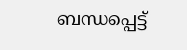ബന്ധപ്പെട്ട്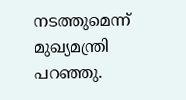നടത്തുമെന്ന് മുഖ്യമന്ത്രി പറഞ്ഞു.